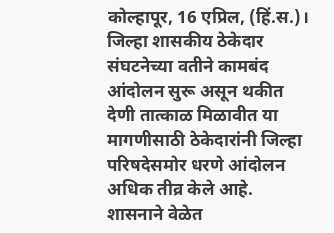कोल्हापूर, 16 एप्रिल, (हिं.स.)। जिल्हा शासकीय ठेकेदार संघटनेच्या वतीने कामबंद आंदोलन सुरू असून थकीत देणी तात्काळ मिळावीत या मागणीसाठी ठेकेदारांनी जिल्हा परिषदेसमोर धरणे आंदोलन अधिक तीव्र केले आहे. शासनाने वेळेत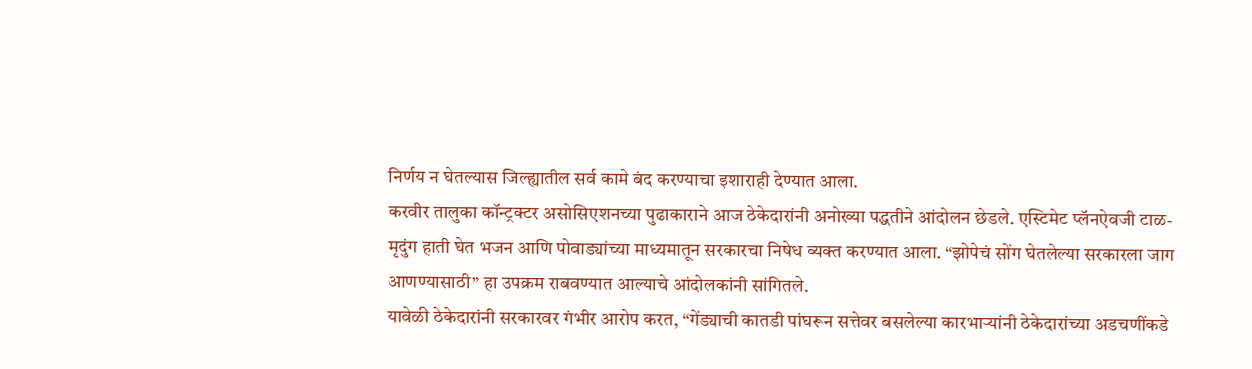निर्णय न घेतल्यास जिल्ह्यातील सर्व कामे बंद करण्याचा इशाराही देण्यात आला.
करवीर तालुका कॉन्ट्रक्टर असोसिएशनच्या पुढाकाराने आज ठेकेदारांनी अनोख्या पद्धतीने आंदोलन छेडले. एस्टिमेट प्लॅनऐवजी टाळ-मृदुंग हाती घेत भजन आणि पोवाड्यांच्या माध्यमातून सरकारचा निषेध व्यक्त करण्यात आला. “झोपेचं सोंग घेतलेल्या सरकारला जाग आणण्यासाठी” हा उपक्रम राबवण्यात आल्याचे आंदोलकांनी सांगितले.
यावेळी ठेकेदारांनी सरकारवर गंभीर आरोप करत, “गेंड्याची कातडी पांघरून सत्तेवर बसलेल्या कारभाऱ्यांनी ठेकेदारांच्या अडचणींकडे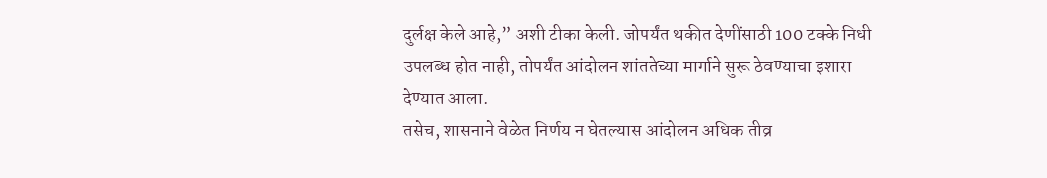दुर्लक्ष केले आहे,” अशी टीका केली. जोपर्यंत थकीत देणींसाठी 100 टक्के निधी उपलब्ध होत नाही, तोपर्यंत आंदोलन शांततेच्या मार्गाने सुरू ठेवण्याचा इशारा देण्यात आला.
तसेच, शासनाने वेळेत निर्णय न घेतल्यास आंदोलन अधिक तीव्र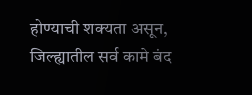होण्याची शक्यता असून, जिल्ह्यातील सर्व कामे बंद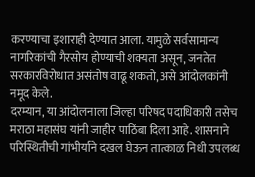करण्याचा इशाराही देण्यात आला. यामुळे सर्वसामान्य नागरिकांची गैरसोय होण्याची शक्यता असून, जनतेत सरकारविरोधात असंतोष वाढू शकतो, असे आंदोलकांनी नमूद केले.
दरम्यान, या आंदोलनाला जिल्हा परिषद पदाधिकारी तसेच मराठा महासंघ यांनी जाहीर पाठिंबा दिला आहे. शासनाने परिस्थितीची गांभीर्याने दखल घेऊन तात्काळ निधी उपलब्ध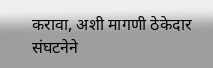करावा, अशी मागणी ठेकेदार संघटनेने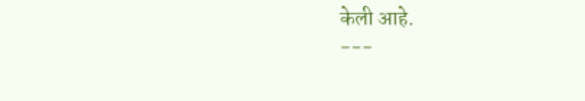केली आहे.
---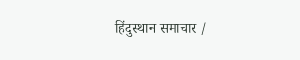हिंदुस्थान समाचार /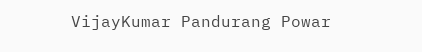VijayKumar Pandurang Powar